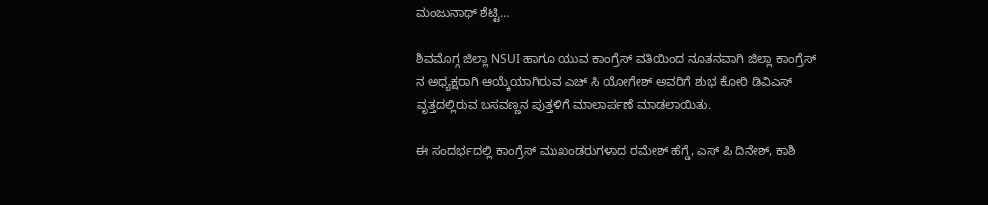ಮಂಜುನಾಥ್ ಶೆಟ್ಟಿ…

ಶಿವಮೊಗ್ಗ ಜಿಲ್ಲಾ NSUI ಹಾಗೂ ಯುವ ಕಾಂಗ್ರೆಸ್ ವತಿಯಿಂದ ನೂತನವಾಗಿ ಜಿಲ್ಲಾ ಕಾಂಗ್ರೆಸ್ ನ ಅಧ್ಯಕ್ಷರಾಗಿ ಆಯ್ಕೆಯಾಗಿರುವ ಎಚ್ ಸಿ ಯೋಗೇಶ್ ಅವರಿಗೆ ಶುಭ ಕೋರಿ ಡಿವಿಎಸ್ ವೃತ್ತದಲ್ಲಿರುವ ಬಸವಣ್ಣನ ಪುತ್ತಳಿಗೆ ಮಾಲಾರ್ಪಣೆ ಮಾಡಲಾಯಿತು.

ಈ ಸಂದರ್ಭದಲ್ಲಿ ಕಾಂಗ್ರೆಸ್ ಮುಖಂಡರುಗಳಾದ ರಮೇಶ್ ಹೆಗ್ಡೆ, ಎಸ್ ಪಿ ದಿನೇಶ್, ಕಾಶಿ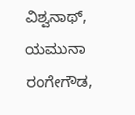ವಿಶ್ವನಾಥ್, ಯಮುನಾ ರಂಗೇಗೌಡ,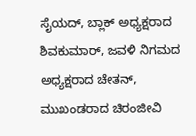ಸೈಯದ್, ಬ್ಲಾಕ್ ಅಧ್ಯಕ್ಷರಾದ ಶಿವಕುಮಾರ್, ಜವಳಿ ನಿಗಮದ ಅಧ್ಯಕ್ಷರಾದ ಚೇತನ್, ಮುಖಂಡರಾದ ಚಿರಂಜೀವಿ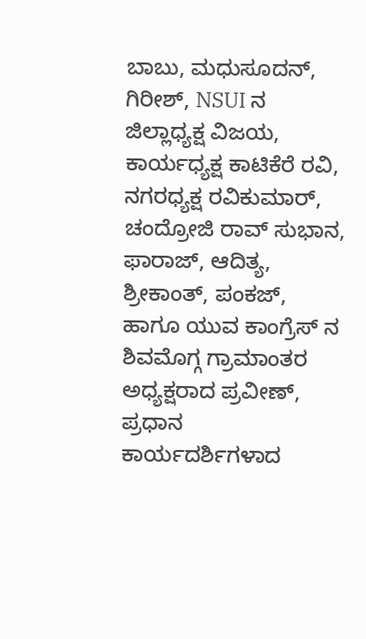ಬಾಬು, ಮಧುಸೂದನ್, ಗಿರೀಶ್, NSUI ನ ಜಿಲ್ಲಾಧ್ಯಕ್ಷ ವಿಜಯ, ಕಾರ್ಯಧ್ಯಕ್ಷ ಕಾಟಿಕೆರೆ ರವಿ, ನಗರಧ್ಯಕ್ಷ ರವಿಕುಮಾರ್, ಚಂದ್ರೋಜಿ ರಾವ್ ಸುಭಾನ, ಫಾರಾಜ್, ಆದಿತ್ಯ, ಶ್ರೀಕಾಂತ್, ಪಂಕಜ್, ಹಾಗೂ ಯುವ ಕಾಂಗ್ರೆಸ್ ನ ಶಿವಮೊಗ್ಗ ಗ್ರಾಮಾಂತರ ಅಧ್ಯಕ್ಷರಾದ ಪ್ರವೀಣ್, ಪ್ರಧಾನ ಕಾರ್ಯದರ್ಶಿಗಳಾದ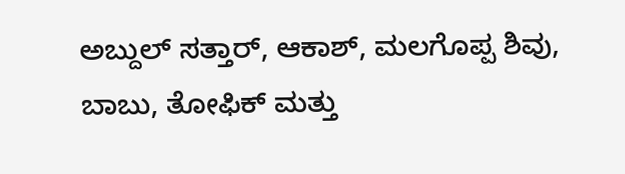ಅಬ್ದುಲ್ ಸತ್ತಾರ್, ಆಕಾಶ್, ಮಲಗೊಪ್ಪ ಶಿವು, ಬಾಬು, ತೋಫಿಕ್ ಮತ್ತು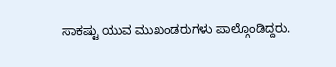ಸಾಕಷ್ಟು ಯುವ ಮುಖಂಡರುಗಳು ಪಾಲ್ಗೊಂಡಿದ್ದರು.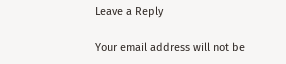Leave a Reply

Your email address will not be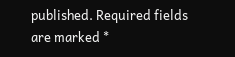published. Required fields are marked *